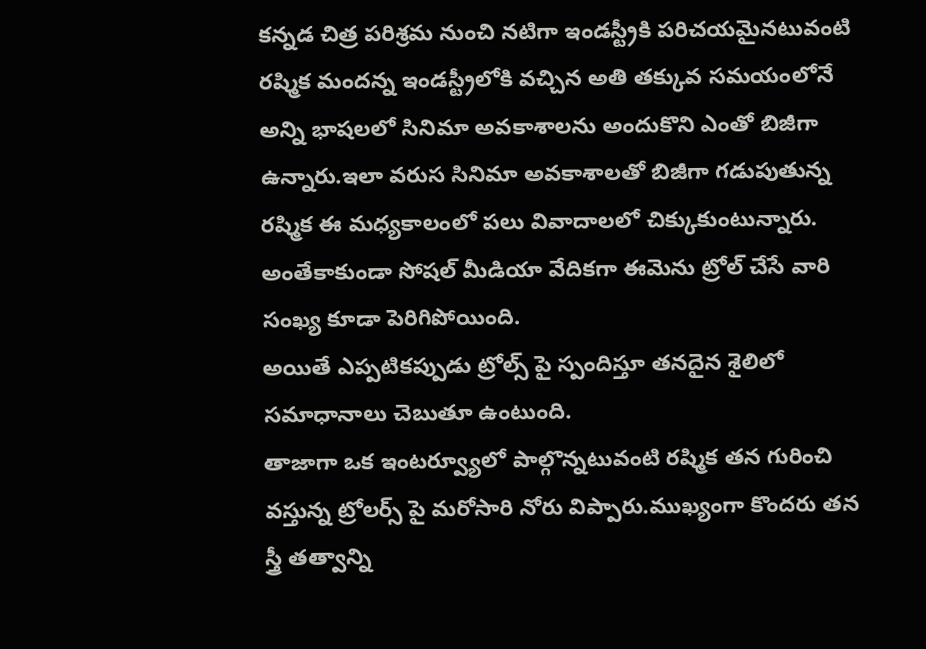కన్నడ చిత్ర పరిశ్రమ నుంచి నటిగా ఇండస్ట్రీకి పరిచయమైనటువంటి రష్మిక మందన్న ఇండస్ట్రీలోకి వచ్చిన అతి తక్కువ సమయంలోనే అన్ని భాషలలో సినిమా అవకాశాలను అందుకొని ఎంతో బిజీగా ఉన్నారు.ఇలా వరుస సినిమా అవకాశాలతో బిజీగా గడుపుతున్న రష్మిక ఈ మధ్యకాలంలో పలు వివాదాలలో చిక్కుకుంటున్నారు.
అంతేకాకుండా సోషల్ మీడియా వేదికగా ఈమెను ట్రోల్ చేసే వారి సంఖ్య కూడా పెరిగిపోయింది.
అయితే ఎప్పటికప్పుడు ట్రోల్స్ పై స్పందిస్తూ తనదైన శైలిలో సమాధానాలు చెబుతూ ఉంటుంది.
తాజాగా ఒక ఇంటర్వ్యూలో పాల్గొన్నటువంటి రష్మిక తన గురించి వస్తున్న ట్రోలర్స్ పై మరోసారి నోరు విప్పారు.ముఖ్యంగా కొందరు తన స్త్రీ తత్వాన్ని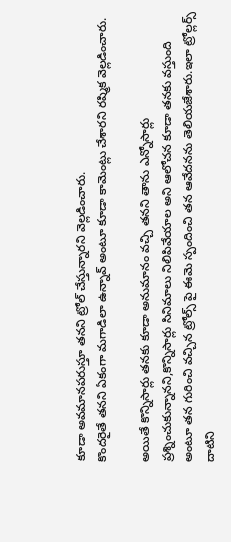కూడా అవమానపరుస్తూ తనని ట్రోల్ చేస్తున్నారని వెల్లడించారు.
కొందరైతే తనని ఏకంగా మగాడిలా ఉన్నావ్ అంటూ కూడా కామెంట్లు చేశారని రష్మిక వెల్లడించారు.

అయితే కొన్నిసార్లు తనకు కూడా అనుమానం వచ్చి తనని తాను ఎన్నోసార్లు ప్రశ్నించుకున్నానని,కొన్నిసార్లు సినిమాలు నిలిపివేయాల అని ఆలోచన కూడా తనకు వస్తుంది అంటూ తన గురించి వచ్చిన ట్రోల్స్ పై ఈమె స్పందించి తన ఆవేదనను తెలియజేశారు.ఇలా ట్రోల్లర్స్ దాటిని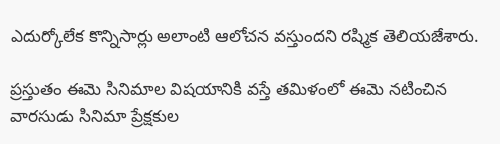ఎదుర్కోలేక కొన్నిసార్లు అలాంటి ఆలోచన వస్తుందని రష్మిక తెలియజేశారు.

ప్రస్తుతం ఈమె సినిమాల విషయానికి వస్తే తమిళంలో ఈమె నటించిన వారసుడు సినిమా ప్రేక్షకుల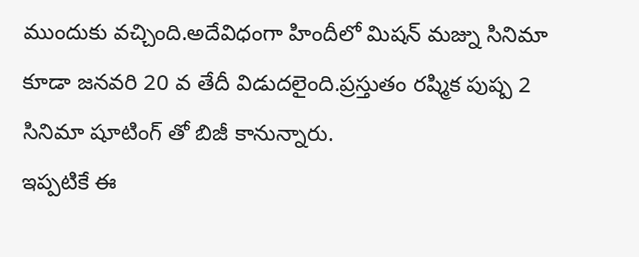ముందుకు వచ్చింది.అదేవిధంగా హిందీలో మిషన్ మజ్ను సినిమా కూడా జనవరి 20 వ తేదీ విడుదలైంది.ప్రస్తుతం రష్మిక పుష్ప 2 సినిమా షూటింగ్ తో బిజీ కానున్నారు.
ఇప్పటికే ఈ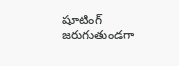షూటింగ్ జరుగుతుండగా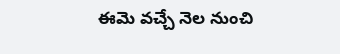ఈమె వచ్చే నెల నుంచి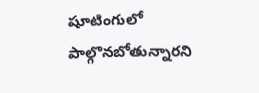షూటింగులో పాల్గొనబోతున్నారని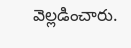వెల్లడించారు.